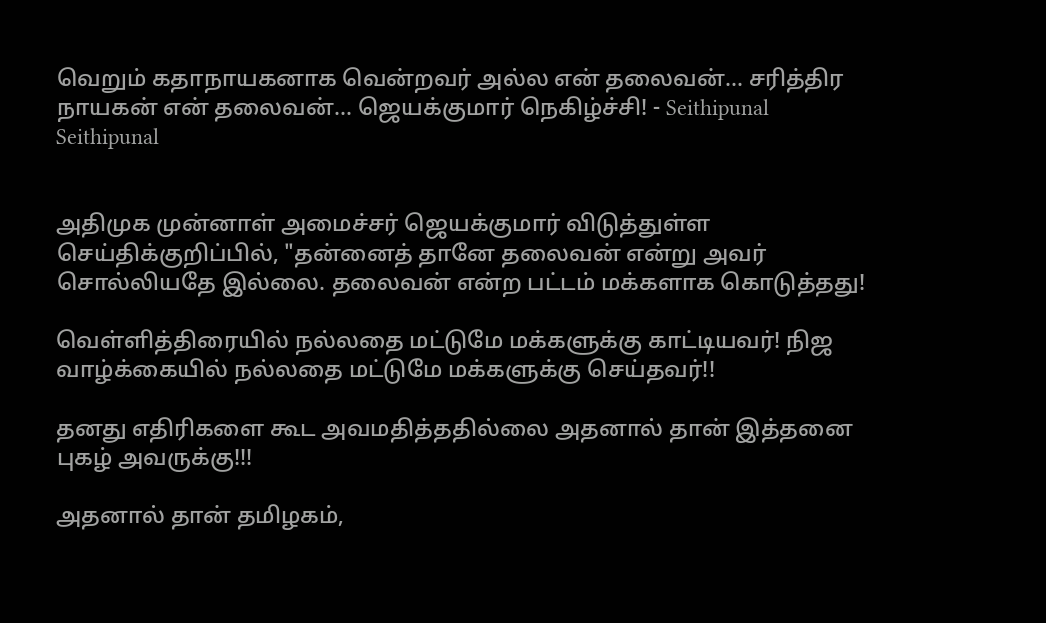வெறும் கதாநாயகனாக வென்றவர் அல்ல என் தலைவன்... சரித்திர நாயகன் என் தலைவன்... ஜெயக்குமார் நெகிழ்ச்சி! - Seithipunal
Seithipunal


அதிமுக முன்னாள் அமைச்சர் ஜெயக்குமார் விடுத்துள்ள செய்திக்குறிப்பில், "தன்னைத் தானே தலைவன் என்று அவர் சொல்லியதே இல்லை. தலைவன் என்ற பட்டம் மக்களாக கொடுத்தது!

வெள்ளித்திரையில் நல்லதை மட்டுமே மக்களுக்கு காட்டியவர்! நிஜ வாழ்க்கையில் நல்லதை மட்டுமே மக்களுக்கு செய்தவர்!!

தனது எதிரிகளை கூட அவமதித்ததில்லை அதனால் தான் இத்தனை புகழ் அவருக்கு!!!

அதனால் தான் தமிழகம்,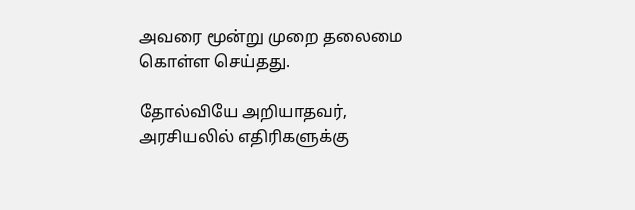அவரை மூன்று முறை தலைமை கொள்ள செய்தது.

தோல்வியே அறியாதவர், அரசியலில் எதிரிகளுக்கு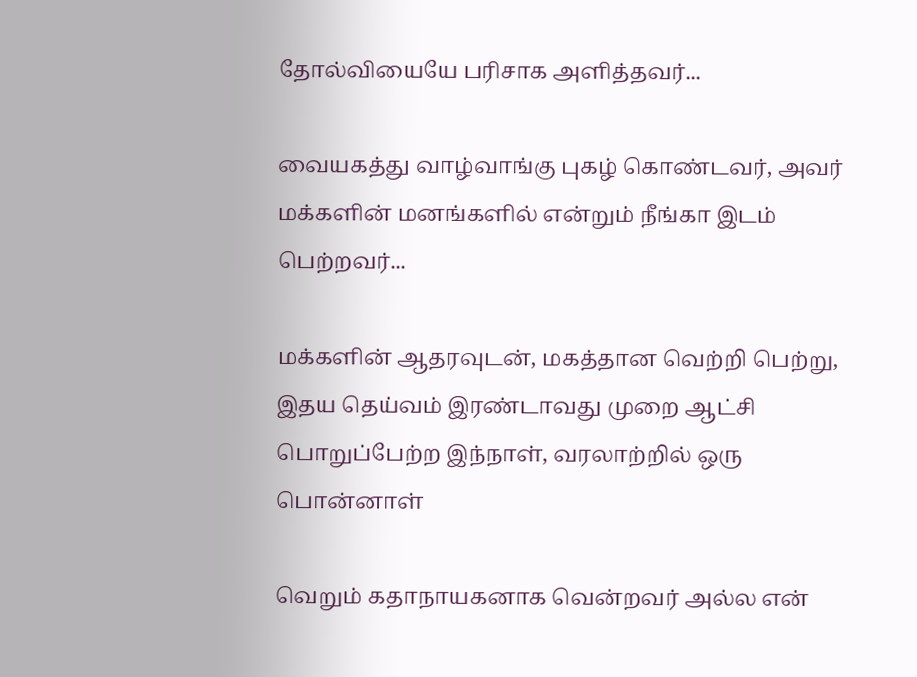தோல்வியையே பரிசாக அளித்தவர்...

வையகத்து வாழ்வாங்கு புகழ் கொண்டவர், அவர் மக்களின் மனங்களில் என்றும் நீங்கா இடம் பெற்றவர்...

மக்களின் ஆதரவுடன், மகத்தான வெற்றி பெற்று, இதய தெய்வம் இரண்டாவது முறை ஆட்சி பொறுப்பேற்ற இந்நாள், வரலாற்றில் ஒரு பொன்னாள்

வெறும் கதாநாயகனாக வென்றவர் அல்ல என்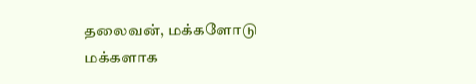தலைவன், மக்களோடு மக்களாக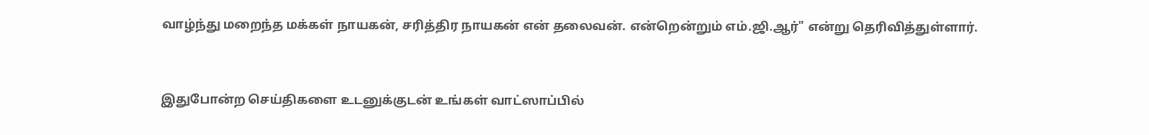வாழ்ந்து மறைந்த மக்கள் நாயகன், சரித்திர நாயகன் என் தலைவன். என்றென்றும் எம்.ஜி.ஆர்" என்று தெரிவித்துள்ளார்.


இதுபோன்ற செய்திகளை உடனுக்குடன் உங்கள் வாட்ஸாப்பில்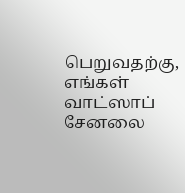பெறுவதற்கு, எங்கள் வாட்ஸாப் சேனலை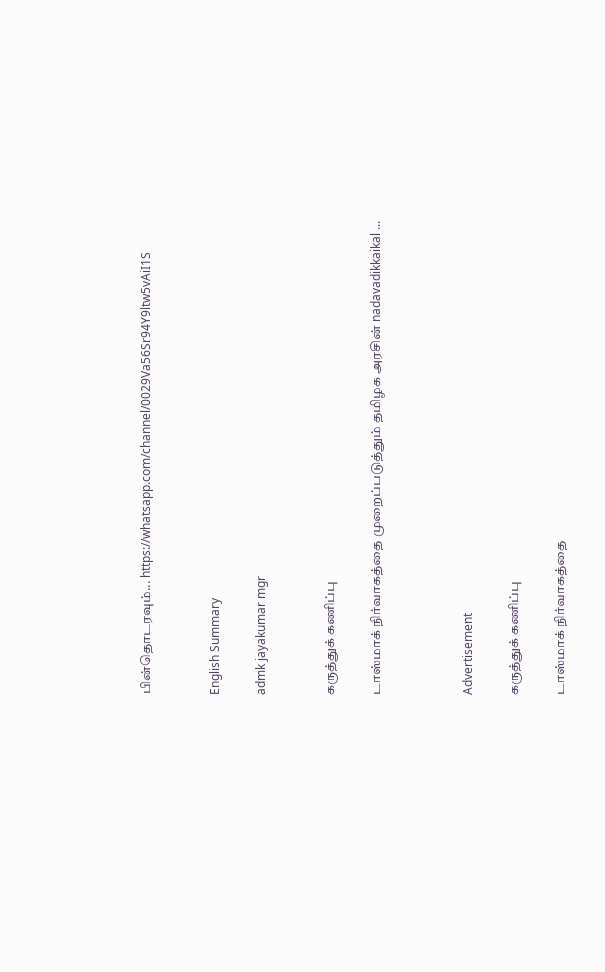பின்தொடரவும்... https://whatsapp.com/channel/0029Va56Sr94Y9ltw5vAiI1S


English Summary

admk jayakumar mgr


கருத்துக் கணிப்பு

டாஸ்மாக் நிர்வாகத்தை முறைப்படுத்தும் தமிழக அரசின் nadavadikkaikal ...



Advertisement

கருத்துக் கணிப்பு

டாஸ்மாக் நிர்வாகத்தை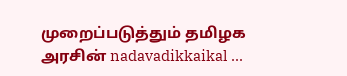முறைப்படுத்தும் தமிழக அரசின் nadavadikkaikal ...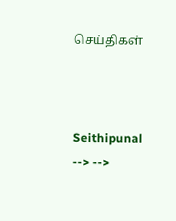செய்திகள்



Seithipunal
--> -->